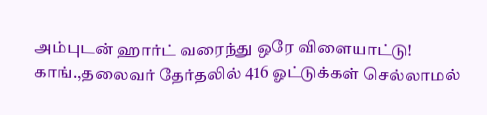அம்புடன் ஹார்ட் வரைந்து ஒரே விளையாட்டு! காங்.,தலைவர் தேர்தலில் 416 ஓட்டுக்கள் செல்லாமல்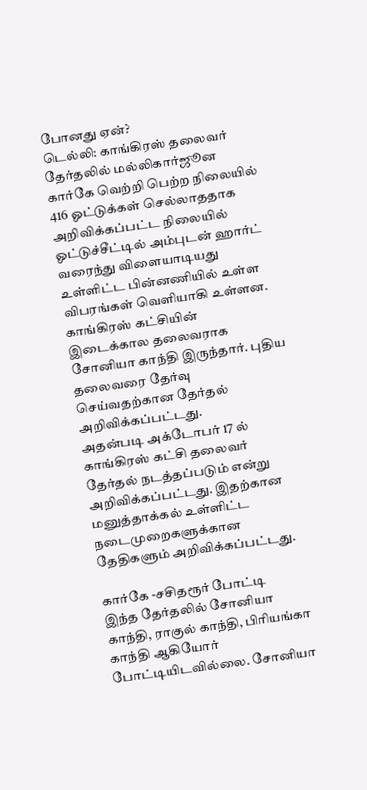போனது ஏன்?
டெல்லி: காங்கிரஸ் தலைவர் தேர்தலில் மல்லிகார்ஜூன கார்கே வெற்றி பெற்ற நிலையில் 416 ஓட்டுக்கள் செல்லாததாக அறிவிக்கப்பட்ட நிலையில் ஓட்டுச்சீட்டில் அம்புடன் ஹார்ட் வரைந்து விளையாடியது உள்ளிட்ட பின்னணியில் உள்ள விபரங்கள் வெளியாகி உள்ளன.
காங்கிரஸ் கட்சியின் இடைக்கால தலைவராக சோனியா காந்தி இருந்தார். புதிய தலைவரை தேர்வு செய்வதற்கான தேர்தல் அறிவிக்கப்பட்டது.
அதன்படி அக்டோபர் 17 ல் காங்கிரஸ் கட்சி தலைவர் தேர்தல் நடத்தப்படும் என்று அறிவிக்கப்பட்டது. இதற்கான மனுத்தாக்கல் உள்ளிட்ட நடைமுறைகளுக்கான தேதிகளும் அறிவிக்கப்பட்டது.

கார்கே -சசிதரூர் போட்டி
இந்த தேர்தலில் சோனியா காந்தி, ராகுல் காந்தி, பிரியங்கா காந்தி ஆகியோர் போட்டியிடவில்லை. சோனியா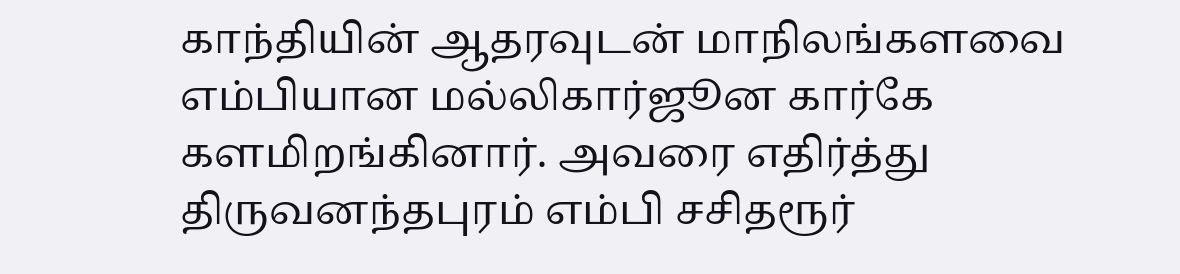காந்தியின் ஆதரவுடன் மாநிலங்களவை எம்பியான மல்லிகார்ஜூன கார்கே களமிறங்கினார். அவரை எதிர்த்து திருவனந்தபுரம் எம்பி சசிதரூர்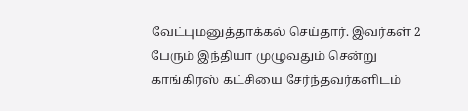வேட்புமனுத்தாக்கல் செய்தார். இவர்கள் 2 பேரும் இந்தியா முழுவதும் சென்று காங்கிரஸ் கட்சியை சேர்ந்தவர்களிடம்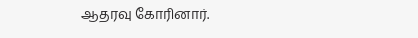ஆதரவு கோரினார்.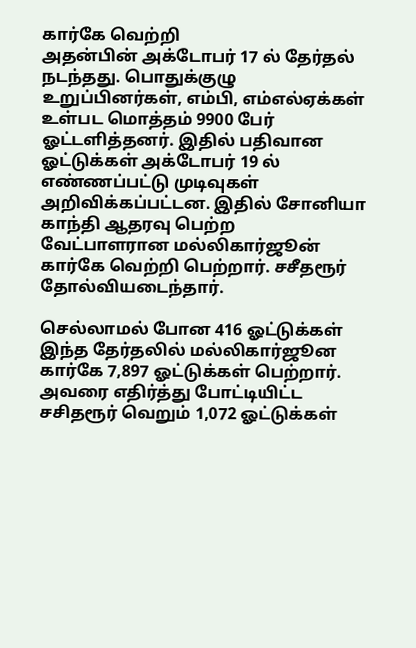கார்கே வெற்றி
அதன்பின் அக்டோபர் 17 ல் தேர்தல் நடந்தது. பொதுக்குழு உறுப்பினர்கள், எம்பி, எம்எல்ஏக்கள் உள்பட மொத்தம் 9900 பேர் ஓட்டளித்தனர். இதில் பதிவான ஓட்டுக்கள் அக்டோபர் 19 ல் எண்ணப்பட்டு முடிவுகள் அறிவிக்கப்பட்டன. இதில் சோனியா காந்தி ஆதரவு பெற்ற வேட்பாளரான மல்லிகார்ஜூன் கார்கே வெற்றி பெற்றார். சசீதரூர் தோல்வியடைந்தார்.

செல்லாமல் போன 416 ஓட்டுக்கள்
இந்த தேர்தலில் மல்லிகார்ஜூன கார்கே 7,897 ஓட்டுக்கள் பெற்றார். அவரை எதிர்த்து போட்டியிட்ட சசிதரூர் வெறும் 1,072 ஓட்டுக்கள்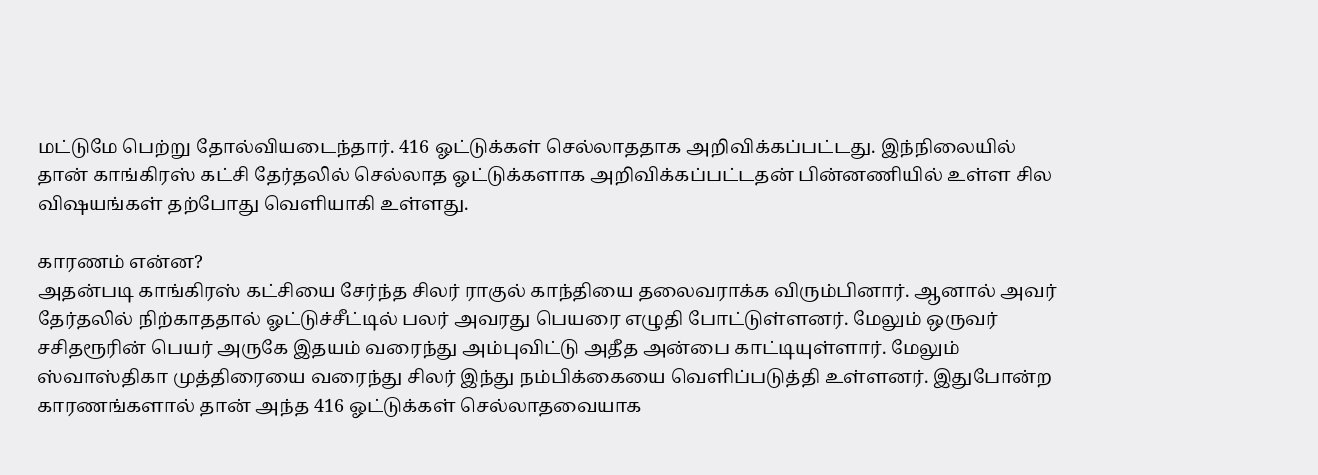மட்டுமே பெற்று தோல்வியடைந்தார். 416 ஓட்டுக்கள் செல்லாததாக அறிவிக்கப்பட்டது. இந்நிலையில் தான் காங்கிரஸ் கட்சி தேர்தலில் செல்லாத ஓட்டுக்களாக அறிவிக்கப்பட்டதன் பின்னணியில் உள்ள சில விஷயங்கள் தற்போது வெளியாகி உள்ளது.

காரணம் என்ன?
அதன்படி காங்கிரஸ் கட்சியை சேர்ந்த சிலர் ராகுல் காந்தியை தலைவராக்க விரும்பினார். ஆனால் அவர் தேர்தலில் நிற்காததால் ஓட்டுச்சீட்டில் பலர் அவரது பெயரை எழுதி போட்டுள்ளனர். மேலும் ஒருவர் சசிதரூரின் பெயர் அருகே இதயம் வரைந்து அம்புவிட்டு அதீத அன்பை காட்டியுள்ளார். மேலும் ஸ்வாஸ்திகா முத்திரையை வரைந்து சிலர் இந்து நம்பிக்கையை வெளிப்படுத்தி உள்ளனர். இதுபோன்ற காரணங்களால் தான் அந்த 416 ஓட்டுக்கள் செல்லாதவையாக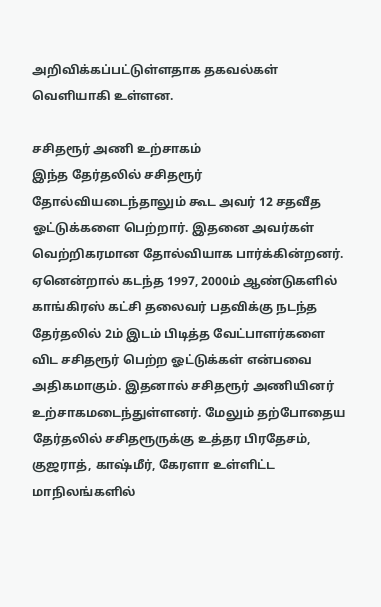அறிவிக்கப்பட்டுள்ளதாக தகவல்கள் வெளியாகி உள்ளன.

சசிதரூர் அணி உற்சாகம்
இந்த தேர்தலில் சசிதரூர் தோல்வியடைந்தாலும் கூட அவர் 12 சதவீத ஓட்டுக்களை பெற்றார். இதனை அவர்கள் வெற்றிகரமான தோல்வியாக பார்க்கின்றனர். ஏனென்றால் கடந்த 1997, 2000ம் ஆண்டுகளில் காங்கிரஸ் கட்சி தலைவர் பதவிக்கு நடந்த தேர்தலில் 2ம் இடம் பிடித்த வேட்பாளர்களை விட சசிதரூர் பெற்ற ஓட்டுக்கள் என்பவை அதிகமாகும். இதனால் சசிதரூர் அணியினர் உற்சாகமடைந்துள்ளனர். மேலும் தற்போதைய தேர்தலில் சசிதரூருக்கு உத்தர பிரதேசம், குஜராத், காஷ்மீர், கேரளா உள்ளிட்ட மாநிலங்களில்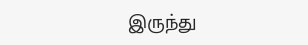இருந்து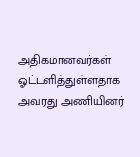அதிகமானவர்கள் ஓட்டளித்துள்ளதாக அவரது அணியினர்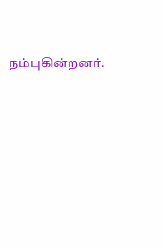நம்புகின்றனர்.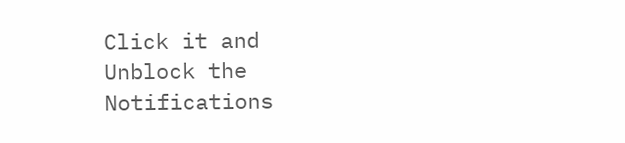Click it and Unblock the Notifications